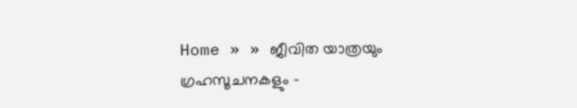Home » » ജീവിത യാത്രയും ഗ്രഹസൂചനകളും -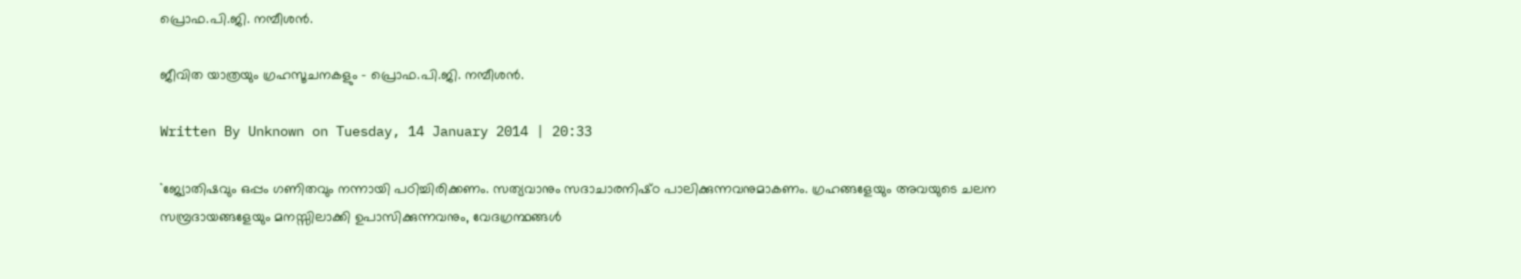പ്രൊഫ.പി.ജി. നമ്പീശന്‍.

ജീവിത യാത്രയും ഗ്രഹസൂചനകളും - പ്രൊഫ.പി.ജി. നമ്പീശന്‍.

Written By Unknown on Tuesday, 14 January 2014 | 20:33

``ജ്യോതിഷവും ഒപ്പം ഗണിതവും നന്നായി പഠിച്ചിരിക്കണം. സത്യവാനും സദാചാരനിഷ്‌ഠ പാലിക്കുന്നവനുമാകണം. ഗ്രഹങ്ങളേയും അവയുടെ ചലന സമ്പ്രദായങ്ങളേയും മനസ്സിലാക്കി ഉപാസിക്കുന്നവനും, വേദഗ്രന്ഥങ്ങള്‍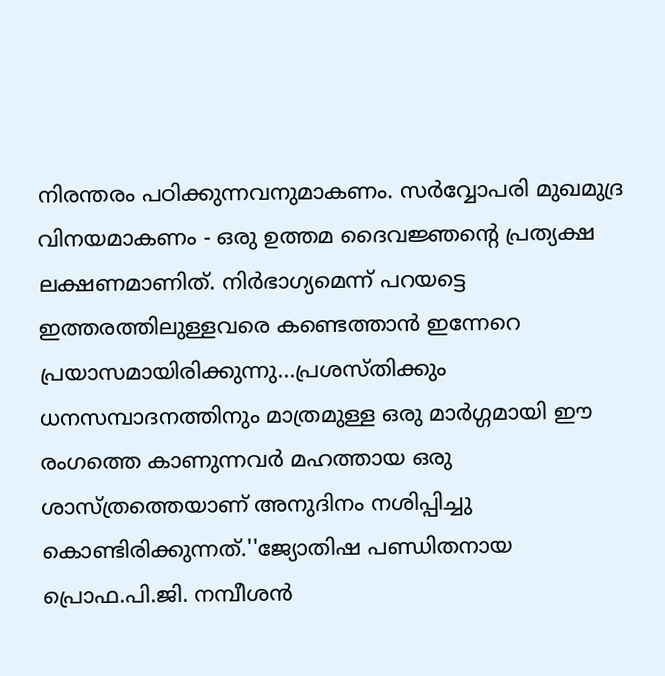നിരന്തരം പഠിക്കുന്നവനുമാകണം. സര്‍വ്വോപരി മുഖമുദ്ര വിനയമാകണം - ഒരു ഉത്തമ ദൈവജ്ഞന്റെ പ്രത്യക്ഷ ലക്ഷണമാണിത്‌. നിര്‍ഭാഗ്യമെന്ന്‌ പറയട്ടെ ഇത്തരത്തിലുള്ളവരെ കണ്ടെത്താന്‍ ഇന്നേറെ പ്രയാസമായിരിക്കുന്നു...പ്രശസ്‌തിക്കും ധനസമ്പാദനത്തിനും മാത്രമുള്ള ഒരു മാര്‍ഗ്ഗമായി ഈ രംഗത്തെ കാണുന്നവര്‍ മഹത്തായ ഒരു ശാസ്‌ത്രത്തെയാണ്‌ അനുദിനം നശിപ്പിച്ചു കൊണ്ടിരിക്കുന്നത്‌.''ജ്യോതിഷ പണ്ഡിതനായ പ്രൊഫ.പി.ജി. നമ്പീശന്‍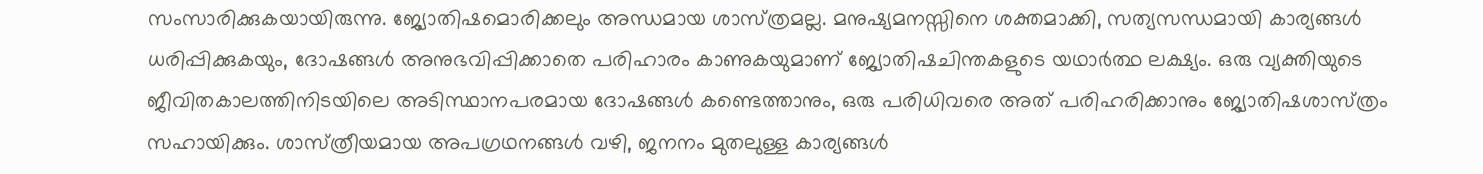സംസാരിക്കുകയായിരുന്നു. ജ്യോതിഷമൊരിക്കലും അന്ധമായ ശാസ്‌ത്രമല്ല. മനുഷ്യമനസ്സിനെ ശക്തമാക്കി, സത്യസന്ധമായി കാര്യങ്ങള്‍ ധരിപ്പിക്കുകയും, ദോഷങ്ങള്‍ അനുഭവിപ്പിക്കാതെ പരിഹാരം കാണുകയുമാണ്‌ ജ്യോതിഷചിന്തകളുടെ യഥാര്‍ത്ഥ ലക്ഷ്യം. ഒരു വ്യക്തിയുടെ ജീവിതകാലത്തിനിടയിലെ അടിസ്ഥാനപരമായ ദോഷങ്ങള്‍ കണ്ടെത്താനും, ഒരു പരിധിവരെ അത്‌ പരിഹരിക്കാനും ജ്യോതിഷശാസ്‌ത്രം സഹായിക്കും. ശാസ്‌ത്രീയമായ അപഗ്രഥനങ്ങള്‍ വഴി, ജനനം മുതലുള്ള കാര്യങ്ങള്‍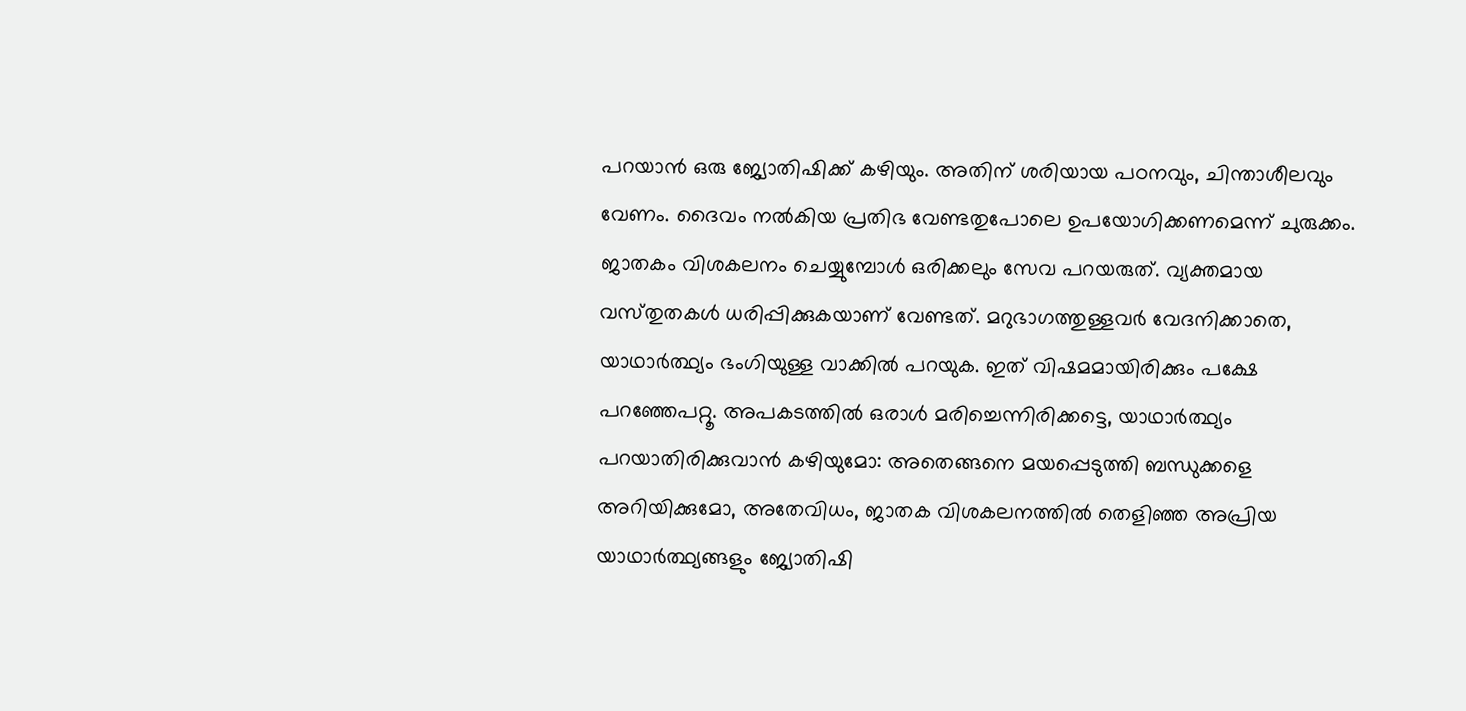പറയാന്‍ ഒരു ജ്യോതിഷിക്ക്‌ കഴിയും. അതിന്‌ ശരിയായ പഠനവും, ചിന്താശീലവും വേണം. ദൈവം നല്‍കിയ പ്രതിഭ വേണ്ടതുപോലെ ഉപയോഗിക്കണമെന്ന്‌ ചുരുക്കം.
ജാതകം വിശകലനം ചെയ്യുമ്പോള്‍ ഒരിക്കലും സേവ പറയരുത്‌. വ്യക്തമായ വസ്‌തുതകള്‍ ധരിപ്പിക്കുകയാണ്‌ വേണ്ടത്‌. മറുഭാഗത്തുള്ളവര്‍ വേദനിക്കാതെ, യാഥാര്‍ത്ഥ്യം ഭംഗിയുള്ള വാക്കില്‍ പറയുക. ഇത്‌ വിഷമമായിരിക്കും പക്ഷേ പറഞ്ഞേപറ്റൂ. അപകടത്തില്‍ ഒരാള്‍ മരിച്ചെന്നിരിക്കട്ടെ, യാഥാര്‍ത്ഥ്യം പറയാതിരിക്കുവാന്‍ കഴിയുമോ: അതെങ്ങനെ മയപ്പെടുത്തി ബന്ധുക്കളെ അറിയിക്കുമോ, അതേവിധം, ജാതക വിശകലനത്തില്‍ തെളിഞ്ഞ അപ്രിയ യാഥാര്‍ത്ഥ്യങ്ങളും ജ്യോതിഷി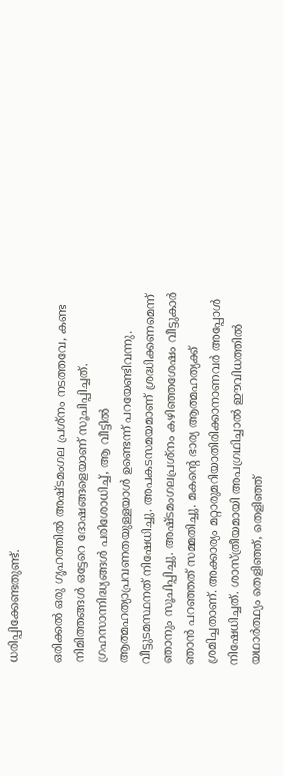ധരിപ്പിക്കേണ്ടതുണ്ട്‌.

ഒരിക്കല്‍ ഒരു ഗൃഹത്തില്‍ അഷ്‌ടമംഗല പ്രശ്‌നം നടത്തവേ, കണ്ട നിമിത്തങ്ങള്‍ ഒട്ടേറെ ദോഷങ്ങളെയാണ്‌ സൂചിപ്പിച്ചത്‌. ഗ്രഹസാന്നിദ്ധ്യങ്ങള്‍ പരിശോധിച്ച്‌, ആ വീട്ടില്‍ ആത്മഹത്യാപ്രവണതയുള്ളയാള്‍ ഉണ്ടെന്ന്‌ പറയേണ്ടിവന്നു. വീട്ടുടമസ്ഥനത്‌ നിഷേധിച്ചു. അപകടസമയമാണ്‌ ശ്രദ്ധിക്കണമെന്ന്‌ ഞാനും സൂചിപ്പിച്ചു. അഷ്‌ടമംഗലപ്രശ്‌നം കഴിഞ്ഞശേഷം വീട്ടുകാര്‍ ഞാന്‍ പറഞ്ഞത്‌ സമ്മതിച്ചു. മകന്റെ ഭാര്യ ആത്മഹത്യക്ക്‌ ശ്രമിച്ചതാണ്‌. അക്കാര്യം മറ്റാരുമറിയാതിരിക്കാനാണവര്‍ അപ്പോള്‍ നിഷേധിച്ചത്‌. ശാസ്‌ത്രീയമായി അപഗ്രഥിച്ചാല്‍ ഈവിധത്തില്‍ യഥാര്‍ത്ഥ്യം തെളിഞ്ഞ്‌, തെളിഞ്ഞ്‌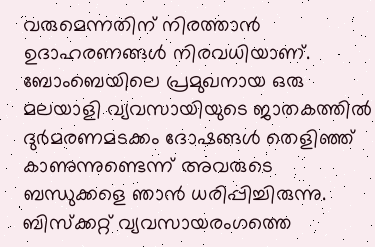വരുമെന്നതിന്‌ നിരത്താന്‍ ഉദാഹരണങ്ങള്‍ നിരവധിയാണ്‌.
ബോംബെയിലെ പ്രമുഖനായ ഒരു മലയാളി വ്യവസായിയുടെ ജാതകത്തില്‍ ദുര്‍മരണമടക്കം ദോഷങ്ങള്‍ തെളിഞ്ഞ്‌ കാണുന്നുണ്ടെന്ന്‌ അവരുടെ ബന്ധുക്കളെ ഞാന്‍ ധരിപ്പിച്ചിരുന്നു. ബിസ്‌ക്കറ്റ്‌ വ്യവസായരംഗത്തെ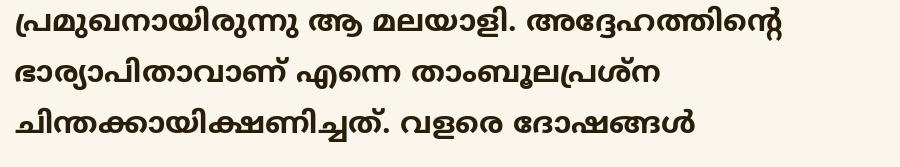പ്രമുഖനായിരുന്നു ആ മലയാളി. അദ്ദേഹത്തിന്റെ ഭാര്യാപിതാവാണ്‌ എന്നെ താംബൂലപ്രശ്‌ന ചിന്തക്കായിക്ഷണിച്ചത്‌. വളരെ ദോഷങ്ങള്‍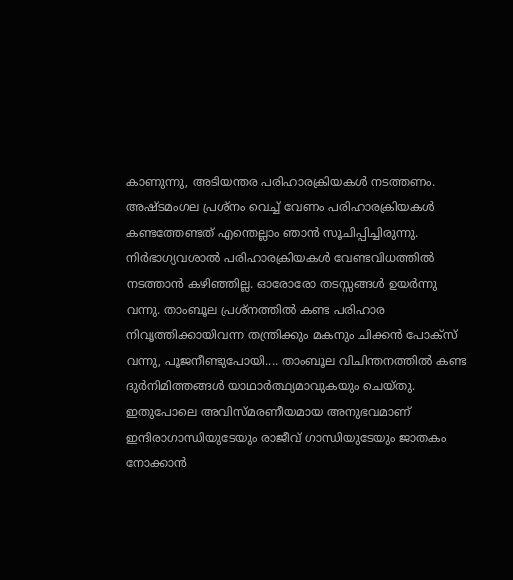കാണുന്നു, അടിയന്തര പരിഹാരക്രിയകള്‍ നടത്തണം. അഷ്‌ടമംഗല പ്രശ്‌നം വെച്ച്‌ വേണം പരിഹാരക്രിയകള്‍ കണ്ടത്തേണ്ടത്‌ എന്തെല്ലാം ഞാന്‍ സൂചിപ്പിച്ചിരുന്നു.
നിര്‍ഭാഗ്യവശാല്‍ പരിഹാരക്രിയകള്‍ വേണ്ടവിധത്തില്‍ നടത്താന്‍ കഴിഞ്ഞില്ല. ഓരോരോ തടസ്സങ്ങള്‍ ഉയര്‍ന്നു വന്നു. താംബൂല പ്രശ്‌നത്തില്‍ കണ്ട പരിഹാര നിവൃത്തിക്കായിവന്ന തന്ത്രിക്കും മകനും ചിക്കന്‍ പോക്‌സ്‌ വന്നു, പൂജനീണ്ടുപോയി.... താംബൂല വിചിന്തനത്തില്‍ കണ്ട ദുര്‍നിമിത്തങ്ങള്‍ യാഥാര്‍ത്ഥ്യമാവുകയും ചെയ്‌തു.
ഇതുപോലെ അവിസ്‌മരണീയമായ അനുഭവമാണ്‌ ഇന്ദിരാഗാന്ധിയുടേയും രാജീവ്‌ ഗാന്ധിയുടേയും ജാതകം നോക്കാന്‍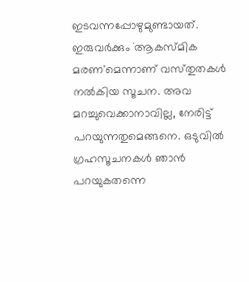ഇടവന്നപ്പോഴുമുണ്ടായത്‌. ഇരുവര്‍ക്കും `ആകസ്‌മിക മരണ'മെന്നാണ്‌ വസ്‌തുതകള്‍ നല്‍കിയ സൂചന. അവ മറച്ചുവെക്കാനാവില്ല, നേരിട്ട്‌ പറയുന്നതുമെങ്ങനെ. ഒടുവില്‍ ഗ്രഹസൂചനകള്‍ ഞാന്‍ പറയുകതന്നെ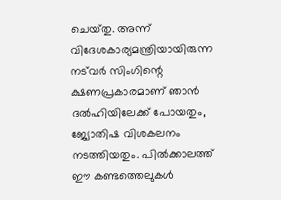ചെയ്‌തു. അന്ന്‌ വിദേശകാര്യമന്ത്രിയായിരുന്ന നട്‌വര്‍ സിംഗിന്റെ ക്ഷണപ്രകാരമാണ്‌ ഞാന്‍ ദല്‍ഹിയിലേക്ക്‌ പോയതും, ജ്യോതിഷ വിശകലനം നടത്തിയതും. പില്‍ക്കാലത്ത്‌ ഈ കണ്ടത്തെലുകള്‍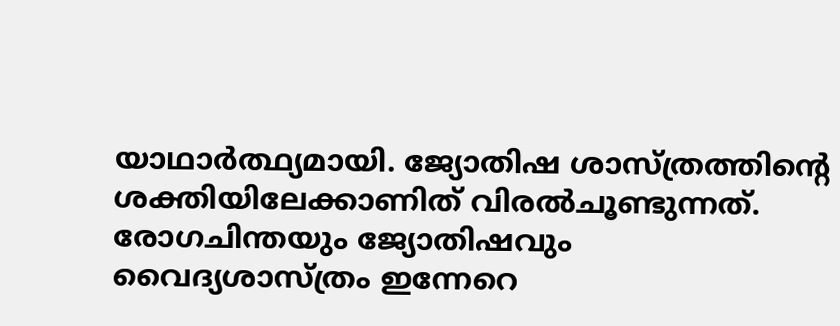യാഥാര്‍ത്ഥ്യമായി. ജ്യോതിഷ ശാസ്‌ത്രത്തിന്റെ ശക്തിയിലേക്കാണിത്‌ വിരല്‍ചൂണ്ടുന്നത്‌.
രോഗചിന്തയും ജ്യോതിഷവും
വൈദ്യശാസ്‌ത്രം ഇന്നേറെ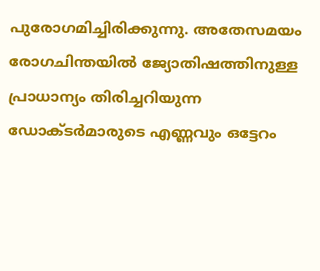പുരോഗമിച്ചിരിക്കുന്നു. അതേസമയം രോഗചിന്തയില്‍ ജ്യോതിഷത്തിനുള്ള പ്രാധാന്യം തിരിച്ചറിയുന്ന ഡോക്‌ടര്‍മാരുടെ എണ്ണവും ഒട്ടേറം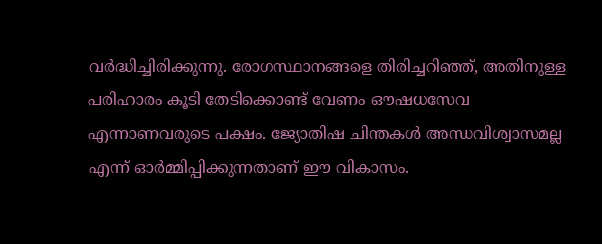വര്‍ദ്ധിച്ചിരിക്കുന്നു. രോഗസ്ഥാനങ്ങളെ തിരിച്ചറിഞ്ഞ്‌, അതിനുള്ള പരിഹാരം കൂടി തേടിക്കൊണ്ട്‌ വേണം ഔഷധസേവ എന്നാണവരുടെ പക്ഷം. ജ്യോതിഷ ചിന്തകള്‍ അന്ധവിശ്വാസമല്ല എന്ന്‌ ഓര്‍മ്മിപ്പിക്കുന്നതാണ്‌ ഈ വികാസം.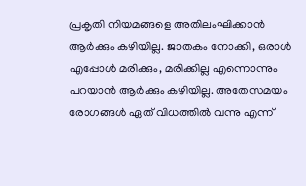പ്രകൃതി നിയമങ്ങളെ അതിലംഘിക്കാന്‍ ആര്‍ക്കും കഴിയില്ല. ജാതകം നോക്കി, ഒരാള്‍ എപ്പോള്‍ മരിക്കും, മരിക്കില്ല എന്നൊന്നും പറയാന്‍ ആര്‍ക്കും കഴിയില്ല. അതേസമയം രോഗങ്ങള്‍ ഏത്‌ വിധത്തില്‍ വന്നു എന്ന്‌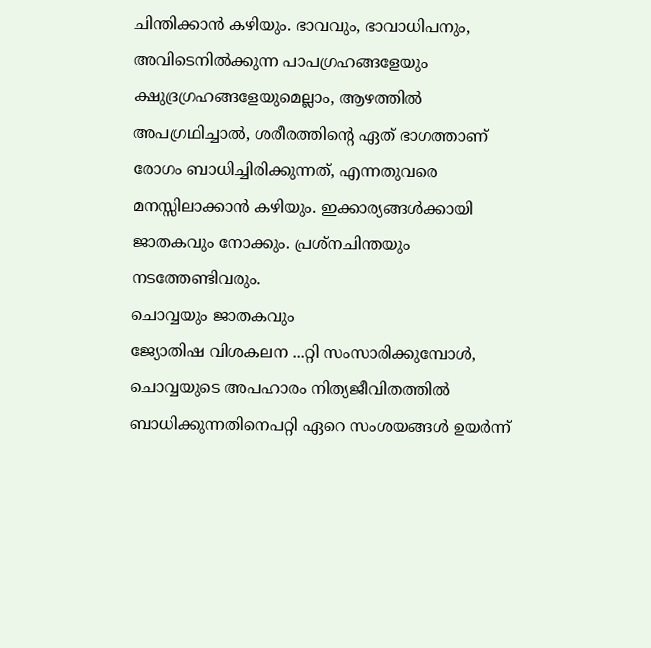ചിന്തിക്കാന്‍ കഴിയും. ഭാവവും, ഭാവാധിപനും, അവിടെനില്‍ക്കുന്ന പാപഗ്രഹങ്ങളേയും ക്ഷുദ്രഗ്രഹങ്ങളേയുമെല്ലാം, ആഴത്തില്‍ അപഗ്രഥിച്ചാല്‍, ശരീരത്തിന്റെ ഏത്‌ ഭാഗത്താണ്‌ രോഗം ബാധിച്ചിരിക്കുന്നത്‌, എന്നതുവരെ മനസ്സിലാക്കാന്‍ കഴിയും. ഇക്കാര്യങ്ങള്‍ക്കായി ജാതകവും നോക്കും. പ്രശ്‌നചിന്തയും നടത്തേണ്ടിവരും.
ചൊവ്വയും ജാതകവും
ജ്യോതിഷ വിശകലന ...റ്റി സംസാരിക്കുമ്പോള്‍, ചൊവ്വയുടെ അപഹാരം നിത്യജീവിതത്തില്‍ ബാധിക്കുന്നതിനെപറ്റി ഏറെ സംശയങ്ങള്‍ ഉയര്‍ന്ന്‌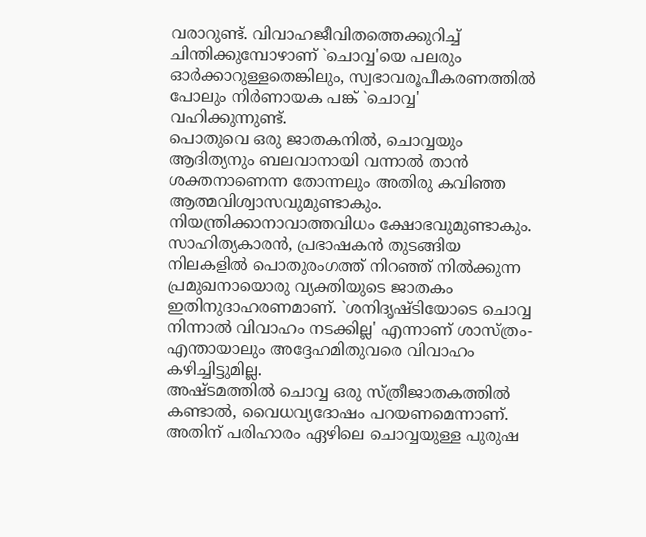വരാറുണ്ട്‌. വിവാഹജീവിതത്തെക്കുറിച്ച്‌ ചിന്തിക്കുമ്പോഴാണ്‌ `ചൊവ്വ'യെ പലരും ഓര്‍ക്കാറുള്ളതെങ്കിലും, സ്വഭാവരൂപീകരണത്തില്‍ പോലും നിര്‍ണായക പങ്ക്‌ `ചൊവ്വ' വഹിക്കുന്നുണ്ട്‌.
പൊതുവെ ഒരു ജാതകനില്‍, ചൊവ്വയും ആദിത്യനും ബലവാനായി വന്നാല്‍ താന്‍ ശക്തനാണെന്ന തോന്നലും അതിരു കവിഞ്ഞ ആത്മവിശ്വാസവുമുണ്ടാകും. നിയന്ത്രിക്കാനാവാത്തവിധം ക്ഷോഭവുമുണ്ടാകും. സാഹിത്യകാരന്‍, പ്രഭാഷകന്‍ തുടങ്ങിയ നിലകളില്‍ പൊതുരംഗത്ത്‌ നിറഞ്ഞ്‌ നില്‍ക്കുന്ന പ്രമുഖനായൊരു വ്യക്തിയുടെ ജാതകം ഇതിനുദാഹരണമാണ്‌. `ശനിദൃഷ്‌ടിയോടെ ചൊവ്വ നിന്നാല്‍ വിവാഹം നടക്കില്ല' എന്നാണ്‌ ശാസ്‌ത്രം-എന്തായാലും അദ്ദേഹമിതുവരെ വിവാഹം കഴിച്ചിട്ടുമില്ല.
അഷ്‌ടമത്തില്‍ ചൊവ്വ ഒരു സ്‌ത്രീജാതകത്തില്‍ കണ്ടാല്‍, വൈധവ്യദോഷം പറയണമെന്നാണ്‌. അതിന്‌ പരിഹാരം ഏഴിലെ ചൊവ്വയുള്ള പുരുഷ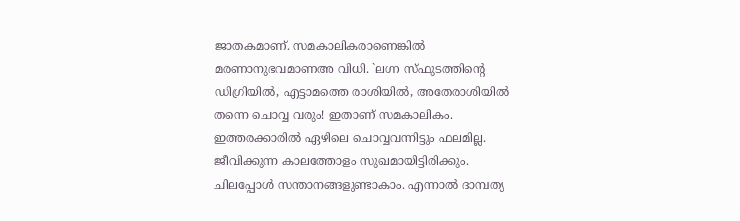ജാതകമാണ്‌. സമകാലികരാണെങ്കില്‍ മരണാനുഭവമാണഅ വിധി. `ലഗ്ന സ്‌ഫുടത്തിന്റെ ഡിഗ്രിയില്‍, എട്ടാമത്തെ രാശിയില്‍, അതേരാശിയില്‍ തന്നെ ചൊവ്വ വരും! ഇതാണ്‌ സമകാലികം. ഇത്തരക്കാരില്‍ ഏഴിലെ ചൊവ്വവന്നിട്ടും ഫലമില്ല. ജീവിക്കുന്ന കാലത്തോളം സുഖമായിട്ടിരിക്കും. ചിലപ്പോള്‍ സന്താനങ്ങളുണ്ടാകാം. എന്നാല്‍ ദാമ്പത്യ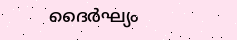ദൈര്‍ഘ്യം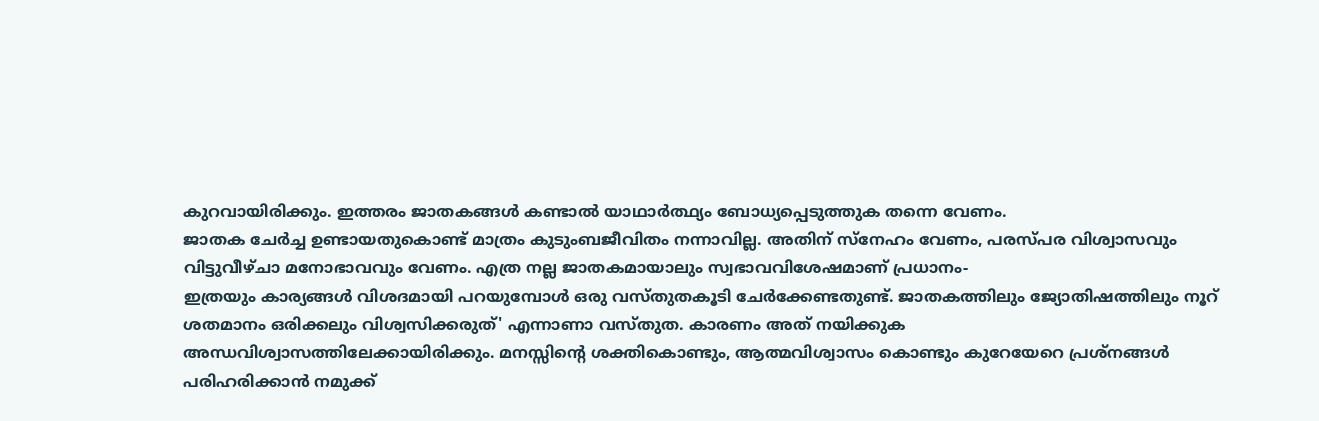കുറവായിരിക്കും. ഇത്തരം ജാതകങ്ങള്‍ കണ്ടാല്‍ യാഥാര്‍ത്ഥ്യം ബോധ്യപ്പെടുത്തുക തന്നെ വേണം.
ജാതക ചേര്‍ച്ച ഉണ്ടായതുകൊണ്ട്‌ മാത്രം കുടുംബജീവിതം നന്നാവില്ല. അതിന്‌ സ്‌നേഹം വേണം, പരസ്‌പര വിശ്വാസവും വിട്ടുവീഴ്‌ചാ മനോഭാവവും വേണം. എത്ര നല്ല ജാതകമായാലും സ്വഭാവവിശേഷമാണ്‌ പ്രധാനം-
ഇത്രയും കാര്യങ്ങള്‍ വിശദമായി പറയുമ്പോള്‍ ഒരു വസ്‌തുതകൂടി ചേര്‍ക്കേണ്ടതുണ്ട്‌. ജാതകത്തിലും ജ്യോതിഷത്തിലും നൂറ്‌ ശതമാനം ഒരിക്കലും വിശ്വസിക്കരുത്‌' എന്നാണാ വസ്‌തുത. കാരണം അത്‌ നയിക്കുക അന്ധവിശ്വാസത്തിലേക്കായിരിക്കും. മനസ്സിന്റെ ശക്തികൊണ്ടും, ആത്മവിശ്വാസം കൊണ്ടും കുറേയേറെ പ്രശ്‌നങ്ങള്‍ പരിഹരിക്കാന്‍ നമുക്ക്‌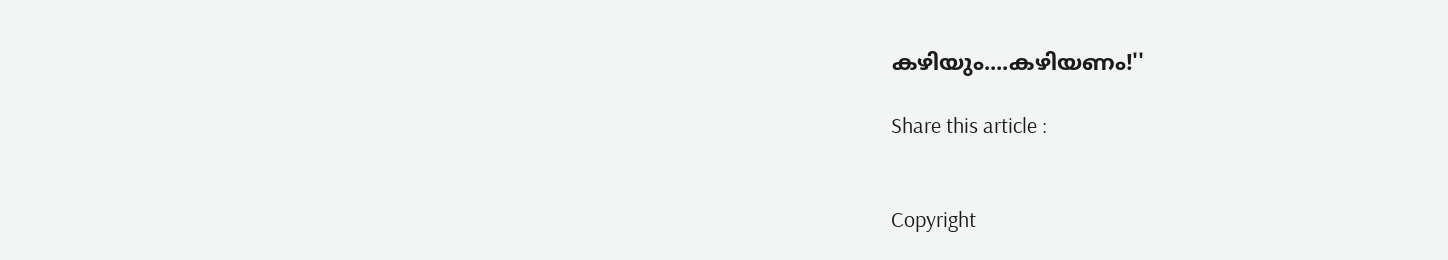കഴിയും....കഴിയണം!''

Share this article :


Copyright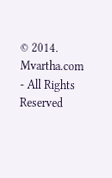© 2014. Mvartha.com - All Rights Reserved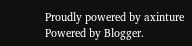Proudly powered by axinture
Powered by Blogger.